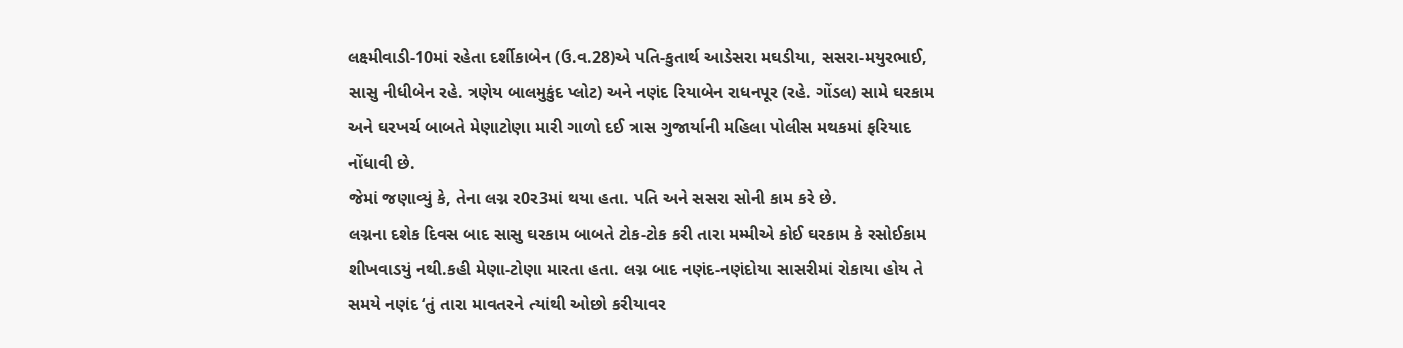લક્ષ્મીવાડી-10માં રહેતા દર્શીકાબેન (ઉ.વ.28)એ પતિ-કુતાર્થ આડેસરા મઘડીયા, સસરા-મયુરભાઈ, સાસુ નીધીબેન રહે. ત્રણેય બાલમુકુંદ પ્લોટ) અને નણંદ રિયાબેન રાધનપૂર (રહે. ગોંડલ) સામે ઘરકામ અને ઘરખર્ચ બાબતે મેણાટોણા મારી ગાળો દઈ ત્રાસ ગુજાર્યાની મહિલા પોલીસ મથકમાં ફરિયાદ નોંધાવી છે.
જેમાં જણાવ્યું કે, તેના લગ્ન ર0ર3માં થયા હતા. પતિ અને સસરા સોની કામ કરે છે.
લગ્નના દશેક દિવસ બાદ સાસુ ઘરકામ બાબતે ટોક-ટોક કરી તારા મમ્મીએ કોઈ ઘરકામ કે રસોઈકામ શીખવાડયું નથી.કહી મેણા-ટોણા મારતા હતા. લગ્ન બાદ નણંદ-નણંદોયા સાસરીમાં રોકાયા હોય તે સમયે નણંદ ‘તું તારા માવતરને ત્યાંથી ઓછો કરીયાવર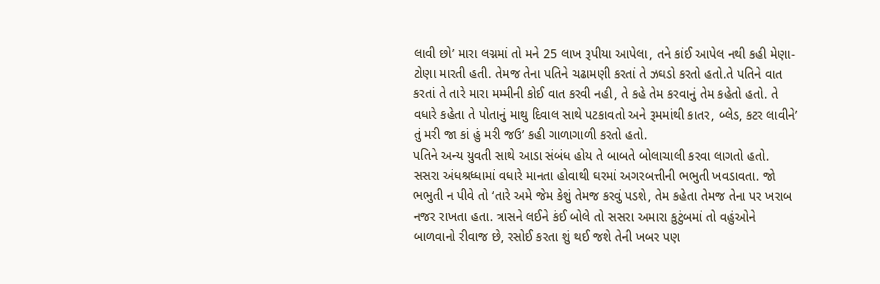લાવી છો’ મારા લગ્નમાં તો મને 25 લાખ રૂપીયા આપેલા, તને કાંઈ આપેલ નથી કહી મેણા-ટોણા મારતી હતી. તેમજ તેના પતિને ચઢામણી કરતાં તે ઝઘડો કરતો હતો.તે પતિને વાત કરતાં તે તારે મારા મમ્મીની કોઈ વાત કરવી નહી, તે કહે તેમ કરવાનું તેમ કહેતો હતો. તે વધારે કહેતા તે પોતાનું માથુ દિવાલ સાથે પટકાવતો અને રૂમમાંથી કાતર, બ્લેડ, કટર લાવીને’ તું મરી જા કાં હું મરી જઉ’ કહી ગાળાગાળી કરતો હતો.
પતિને અન્ય યુવતી સાથે આડા સંબંધ હોય તે બાબતે બોલાચાલી કરવા લાગતો હતો. સસરા અંધશ્રધ્ધામાં વધારે માનતા હોવાથી ઘરમાં અગરબત્તીની ભભુતી ખવડાવતા. જો ભભુતી ન પીવે તો ‘તારે અમે જેમ કેશું તેમજ કરવું પડશે, તેમ કહેતા તેમજ તેના પર ખરાબ નજર રાખતા હતા. ત્રાસને લઈને કંઈ બોલે તો સસરા અમારા કુટુંબમાં તો વહુંઓને બાળવાનો રીવાજ છે, રસોઈ કરતા શું થઈ જશે તેની ખબર પણ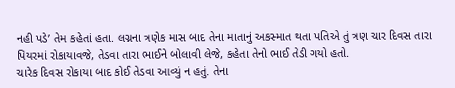નહી પડે’ તેમ કહેતાં હતા. લગ્નના ત્રણેક માસ બાદ તેના માતાનું અકસ્માત થતા પતિએ તું ત્રણ ચાર દિવસ તારા પિયરમાં રોકાયાવજે, તેડવા તારા ભાઈને બોલાવી લેજે, કહેતા તેનો ભાઈ તેડી ગયો હતો.
ચારેક દિવસ રોકાયા બાદ કોઈ તેડવા આવ્યું ન હતું. તેના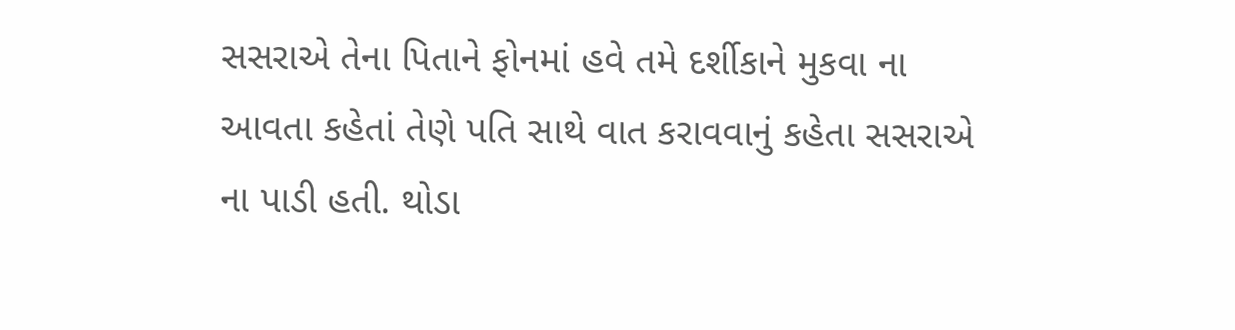સસરાએ તેના પિતાને ફોનમાં હવે તમે દર્શીકાને મુકવા ના આવતા કહેતાં તેણે પતિ સાથે વાત કરાવવાનું કહેતા સસરાએ ના પાડી હતી. થોડા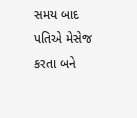સમય બાદ પતિએ મેસેજ કરતા બને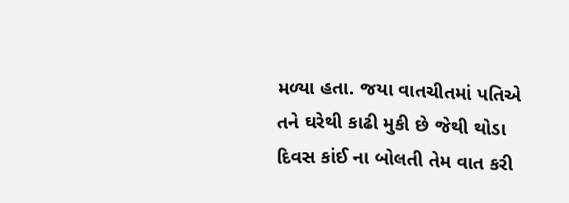મળ્યા હતા. જયા વાતચીતમાં પતિએ તને ઘરેથી કાઢી મુકી છે જેથી થોડા દિવસ કાંઈ ના બોલતી તેમ વાત કરી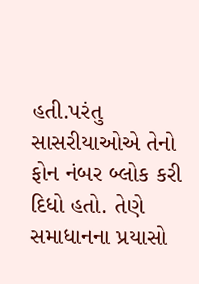હતી.પરંતુ સાસરીયાઓએ તેનો ફોન નંબર બ્લોક કરી દિધો હતો. તેણે સમાધાનના પ્રયાસો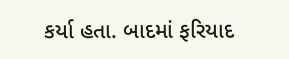કર્યા હતા. બાદમાં ફરિયાદ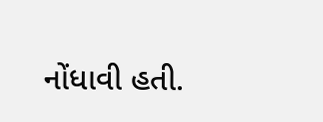નોંધાવી હતી.